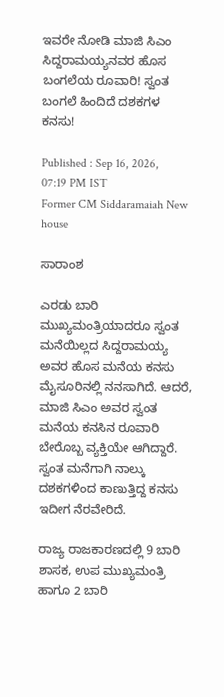ಇವರೇ ನೋಡಿ ಮಾಜಿ ಸಿಎಂ ಸಿದ್ದರಾಮಯ್ಯನವರ ಹೊಸ ಬಂಗಲೆಯ ರೂವಾರಿ! ಸ್ವಂತ ಬಂಗಲೆ ಹಿಂದಿದೆ ದಶಕಗಳ ಕನಸು!

Published : Sep 16, 2026, 07:19 PM IST
Former CM Siddaramaiah New house

ಸಾರಾಂಶ

ಎರಡು ಬಾರಿ ಮುಖ್ಯಮಂತ್ರಿಯಾದರೂ ಸ್ವಂತ ಮನೆಯಿಲ್ಲದ ಸಿದ್ದರಾಮಯ್ಯ ಅವರ ಹೊಸ ಮನೆಯ ಕನಸು ಮೈಸೂರಿನಲ್ಲಿ ನನಸಾಗಿದೆ. ಆದರೆ, ಮಾಜಿ ಸಿಎಂ ಅವರ ಸ್ವಂತ ಮನೆಯ ಕನಸಿನ ರೂವಾರಿ ಬೇರೊಬ್ಬ ವ್ಯಕ್ತಿಯೇ ಆಗಿದ್ದಾರೆ. ಸ್ವಂತ ಮನೆಗಾಗಿ ನಾಲ್ಕು ದಶಕಗಳಿಂದ ಕಾಣುತ್ತಿದ್ದ ಕನಸು ಇದೀಗ ನೆರವೇರಿದೆ.

ರಾಜ್ಯ ರಾಜಕಾರಣದಲ್ಲಿ 9 ಬಾರಿ ಶಾಸಕ, ಉಪ ಮುಖ್ಯಮಂತ್ರಿ ಹಾಗೂ 2 ಬಾರಿ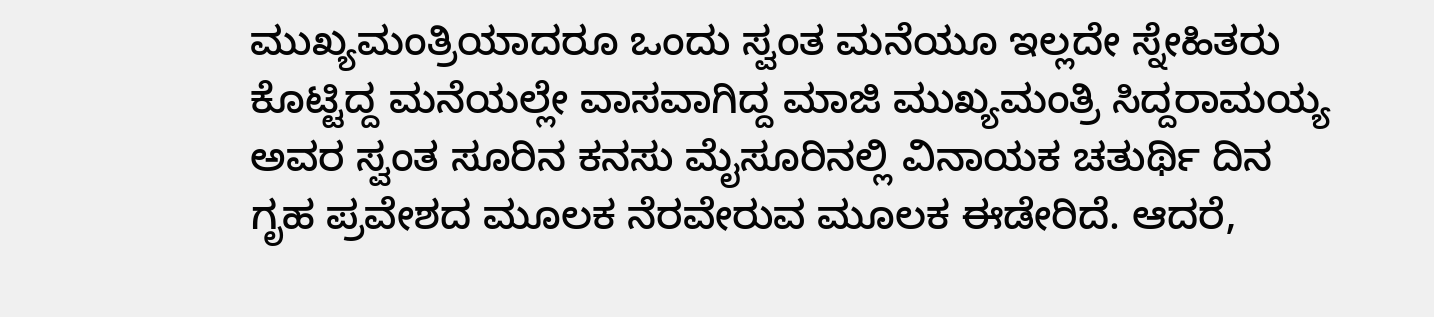ಮುಖ್ಯಮಂತ್ರಿಯಾದರೂ ಒಂದು ಸ್ವಂತ ಮನೆಯೂ ಇಲ್ಲದೇ ಸ್ನೇಹಿತರು ಕೊಟ್ಟಿದ್ದ ಮನೆಯಲ್ಲೇ ವಾಸವಾಗಿದ್ದ ಮಾಜಿ ಮುಖ್ಯಮಂತ್ರಿ ಸಿದ್ದರಾಮಯ್ಯ ಅವರ ಸ್ವಂತ ಸೂರಿನ ಕನಸು ಮೈಸೂರಿನಲ್ಲಿ ವಿನಾಯಕ ಚತುರ್ಥಿ ದಿನ ಗೃಹ ಪ್ರವೇಶದ ಮೂಲಕ ನೆರವೇರುವ ಮೂಲಕ ಈಡೇರಿದೆ. ಆದರೆ,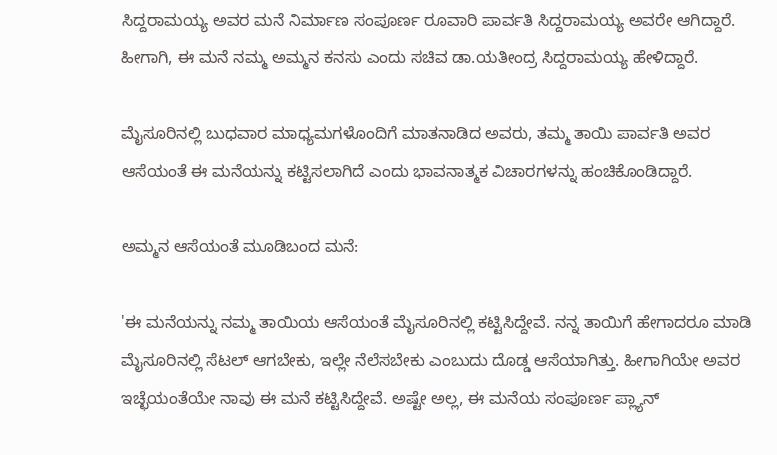ಸಿದ್ದರಾಮಯ್ಯ ಅವರ ಮನೆ ನಿರ್ಮಾಣ ಸಂಪೂರ್ಣ ರೂವಾರಿ ಪಾರ್ವತಿ ಸಿದ್ದರಾಮಯ್ಯ ಅವರೇ ಆಗಿದ್ದಾರೆ. ಹೀಗಾಗಿ, ಈ ಮನೆ ನಮ್ಮ ಅಮ್ಮನ ಕನಸು ಎಂದು ಸಚಿವ ಡಾ.ಯತೀಂದ್ರ ಸಿದ್ದರಾಮಯ್ಯ ಹೇಳಿದ್ದಾರೆ.

ಮೈಸೂರಿನಲ್ಲಿ ಬುಧವಾರ ಮಾಧ್ಯಮಗಳೊಂದಿಗೆ ಮಾತನಾಡಿದ ಅವರು, ತಮ್ಮ ತಾಯಿ ಪಾರ್ವತಿ ಅವರ ಆಸೆಯಂತೆ ಈ ಮನೆಯನ್ನು ಕಟ್ಟಿಸಲಾಗಿದೆ ಎಂದು ಭಾವನಾತ್ಮಕ ವಿಚಾರಗಳನ್ನು ಹಂಚಿಕೊಂಡಿದ್ದಾರೆ.

ಅಮ್ಮನ ಆಸೆಯಂತೆ ಮೂಡಿಬಂದ ಮನೆ:

'ಈ ಮನೆಯನ್ನು ನಮ್ಮ ತಾಯಿಯ ಆಸೆಯಂತೆ ಮೈಸೂರಿನಲ್ಲಿ ಕಟ್ಟಿಸಿದ್ದೇವೆ. ನನ್ನ ತಾಯಿಗೆ ಹೇಗಾದರೂ ಮಾಡಿ ಮೈಸೂರಿನಲ್ಲಿ ಸೆಟಲ್ ಆಗಬೇಕು, ಇಲ್ಲೇ ನೆಲೆಸಬೇಕು ಎಂಬುದು ದೊಡ್ಡ ಆಸೆಯಾಗಿತ್ತು. ಹೀಗಾಗಿಯೇ ಅವರ ಇಚ್ಛೆಯಂತೆಯೇ ನಾವು ಈ ಮನೆ ಕಟ್ಟಿಸಿದ್ದೇವೆ. ಅಷ್ಟೇ ಅಲ್ಲ, ಈ ಮನೆಯ ಸಂಪೂರ್ಣ ಪ್ಲ್ಯಾನ್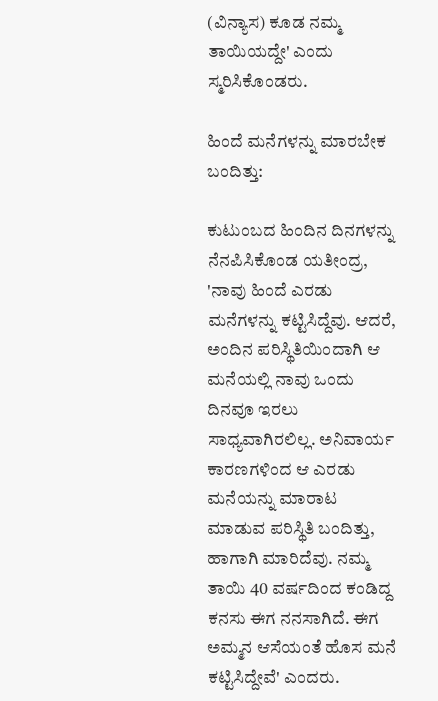(ವಿನ್ಯಾಸ) ಕೂಡ ನಮ್ಮ ತಾಯಿಯದ್ದೇ' ಎಂದು ಸ್ಮರಿಸಿಕೊಂಡರು.

ಹಿಂದೆ ಮನೆಗಳನ್ನು ಮಾರಬೇಕ ಬಂದಿತ್ತು:

ಕುಟುಂಬದ ಹಿಂದಿನ ದಿನಗಳನ್ನು ನೆನಪಿಸಿಕೊಂಡ ಯತೀಂದ್ರ, 'ನಾವು ಹಿಂದೆ ಎರಡು ಮನೆಗಳನ್ನು ಕಟ್ಟಿಸಿದ್ದೆವು. ಆದರೆ, ಅಂದಿನ ಪರಿಸ್ಥಿತಿಯಿಂದಾಗಿ ಆ ಮನೆಯಲ್ಲಿ ನಾವು ಒಂದು ದಿನವೂ ಇರಲು ಸಾಧ್ಯವಾಗಿರಲಿಲ್ಲ. ಅನಿವಾರ್ಯ ಕಾರಣಗಳಿಂದ ಆ ಎರಡು ಮನೆಯನ್ನು ಮಾರಾಟ ಮಾಡುವ ಪರಿಸ್ಥಿತಿ ಬಂದಿತ್ತು, ಹಾಗಾಗಿ ಮಾರಿದೆವು. ನಮ್ಮ ತಾಯಿ 40 ವರ್ಷದಿಂದ ಕಂಡಿದ್ದ ಕನಸು ಈಗ ನನಸಾಗಿದೆ. ಈಗ ಅಮ್ಮನ ಆಸೆಯಂತೆ ಹೊಸ ಮನೆ ಕಟ್ಟಿಸಿದ್ದೇವೆ' ಎಂದರು.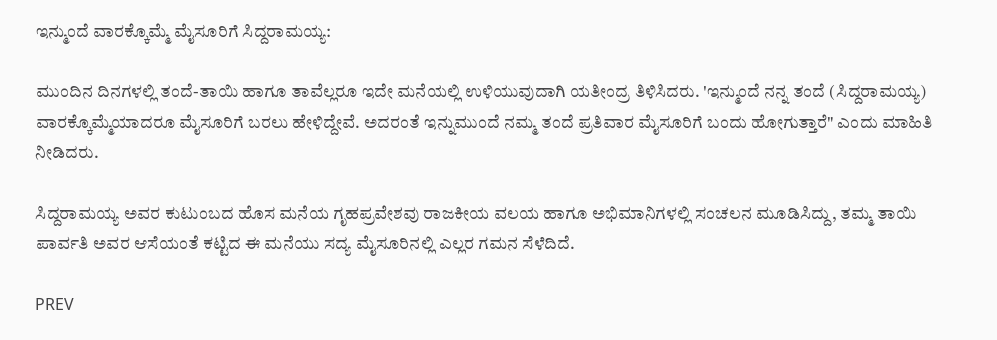ಇನ್ಮುಂದೆ ವಾರಕ್ಕೊಮ್ಮೆ ಮೈಸೂರಿಗೆ ಸಿದ್ದರಾಮಯ್ಯ:

ಮುಂದಿನ ದಿನಗಳಲ್ಲಿ ತಂದೆ-ತಾಯಿ ಹಾಗೂ ತಾವೆಲ್ಲರೂ ಇದೇ ಮನೆಯಲ್ಲಿ ಉಳಿಯುವುದಾಗಿ ಯತೀಂದ್ರ ತಿಳಿಸಿದರು. 'ಇನ್ಮುಂದೆ ನನ್ನ ತಂದೆ (ಸಿದ್ದರಾಮಯ್ಯ) ವಾರಕ್ಕೊಮ್ಮೆಯಾದರೂ ಮೈಸೂರಿಗೆ ಬರಲು ಹೇಳಿದ್ದೇವೆ. ಅದರಂತೆ ಇನ್ನುಮುಂದೆ ನಮ್ಮ ತಂದೆ ಪ್ರತಿವಾರ ಮೈಸೂರಿಗೆ ಬಂದು ಹೋಗುತ್ತಾರೆ" ಎಂದು ಮಾಹಿತಿ ನೀಡಿದರು.

ಸಿದ್ದರಾಮಯ್ಯ ಅವರ ಕುಟುಂಬದ ಹೊಸ ಮನೆಯ ಗೃಹಪ್ರವೇಶವು ರಾಜಕೀಯ ವಲಯ ಹಾಗೂ ಅಭಿಮಾನಿಗಳಲ್ಲಿ ಸಂಚಲನ ಮೂಡಿಸಿದ್ದು, ತಮ್ಮ ತಾಯಿ ಪಾರ್ವತಿ ಅವರ ಆಸೆಯಂತೆ ಕಟ್ಟಿದ ಈ ಮನೆಯು ಸದ್ಯ ಮೈಸೂರಿನಲ್ಲಿ ಎಲ್ಲರ ಗಮನ ಸೆಳೆದಿದೆ.

PREV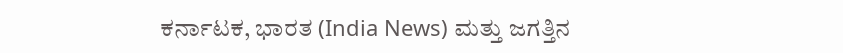ಕರ್ನಾಟಕ, ಭಾರತ (India News) ಮತ್ತು ಜಗತ್ತಿನ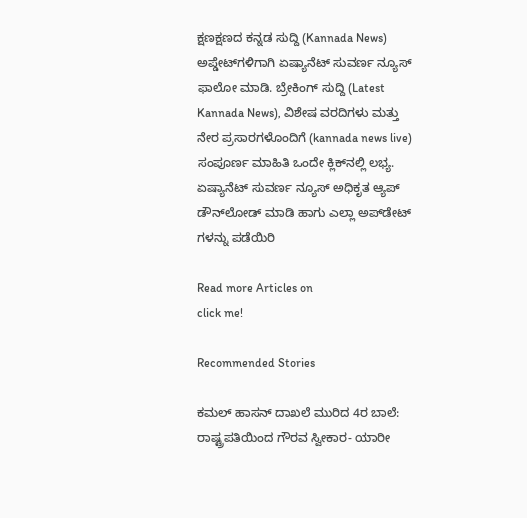ಕ್ಷಣಕ್ಷಣದ ಕನ್ನಡ ಸುದ್ದಿ (Kannada News) ಅಪ್ಡೇಟ್‌ಗಳಿಗಾಗಿ ಏಷ್ಯಾನೆಟ್ ಸುವರ್ಣ ನ್ಯೂಸ್‌ ಫಾಲೋ ಮಾಡಿ. ಬ್ರೇಕಿಂಗ್ ಸುದ್ದಿ (Latest Kannada News), ವಿಶೇಷ ವರದಿಗಳು ಮತ್ತು ನೇರ ಪ್ರಸಾರಗಳೊಂದಿಗೆ (kannada news live) ಸಂಪೂರ್ಣ ಮಾಹಿತಿ ಒಂದೇ ಕ್ಲಿಕ್‌ನಲ್ಲಿ ಲಭ್ಯ. ಏಷ್ಯಾನೆಟ್ ಸುವರ್ಣ ನ್ಯೂಸ್ ಅಧಿಕೃತ ಆ್ಯಪ್ ಡೌನ್‌ಲೋಡ್ ಮಾಡಿ ಹಾಗು ಎಲ್ಲಾ ಅಪ್‌ಡೇಟ್ ಗಳನ್ನು ಪಡೆಯಿರಿ

Read more Articles on
click me!

Recommended Stories

ಕಮಲ್ ಹಾಸನ್ ದಾಖಲೆ ಮುರಿದ 4ರ ಬಾಲೆ: ರಾಷ್ಟ್ರಪತಿಯಿಂದ ಗೌರವ ಸ್ವೀಕಾರ- ಯಾರೀ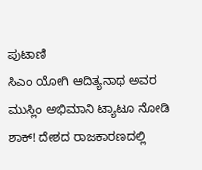ಪುಟಾಣಿ
ಸಿಎಂ ಯೋಗಿ ಆದಿತ್ಯನಾಥ ಅವರ ಮುಸ್ಲಿಂ ಅಭಿಮಾನಿ ಟ್ಯಾಟೂ ನೋಡಿ ಶಾಕ್! ದೇಶದ ರಾಜಕಾರಣದಲ್ಲಿ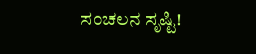ಸಂಚಲನ ಸೃಷ್ಟಿ!